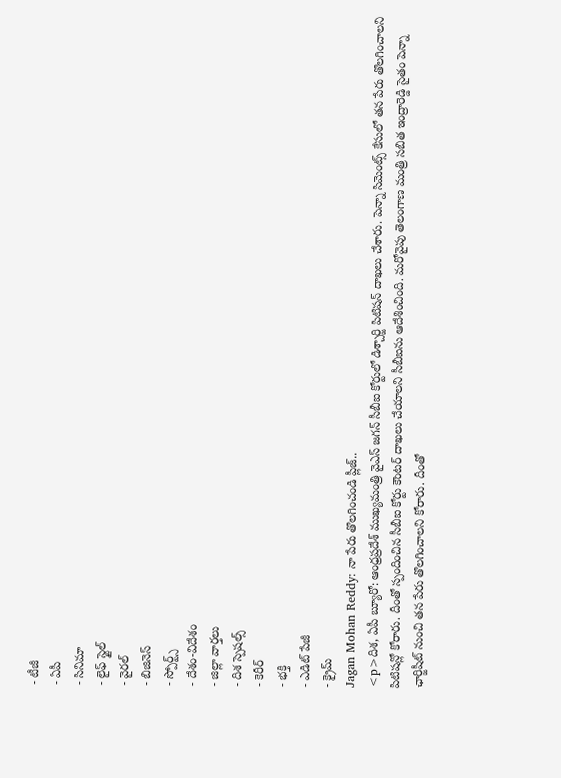- టీజీ
- ఏపీ
- సినిమా
- లైఫ్ స్టైల్
- వైరల్
- బిజినెస్
- స్పోర్ట్స్
- దేశం-విదేశం
- జిల్లా వార్తలు
- దిశ స్పెషల్స్
- కెరీర్
- భక్తి
- ఎడిట్ పేజీ
- క్రైమ్
Jagan Mohan Reddy: నా పేరు తొలగించండి ప్లీజ్..
<p>దిశ, ఏపీ బ్యూరో: ఆంధ్రప్రదేశ్ ముఖ్యమంత్రి వైఎస్ జగన్ సీబీఐ కోర్టులో డిశ్చార్జి పిటిషన్ దాఖలు చేశారు. పెన్నా సిమెంట్స్ కేసులో తన పేరు తొలగించాలని పిటిషన్లో కోరారు. దీంతో స్పందించిన సీబీఐ కోర్టు కౌంటర్ దాఖలు చేయాలని సీబీఐను ఆదేశించింది. మరోవైపు తెలంగాణ మంత్రి సబిత ఇంద్రారెడ్డి సైతం పెన్నా ఛార్జిషీట్ నుంచి తన పేరు తొలగించాలని కోరారు. దీంతో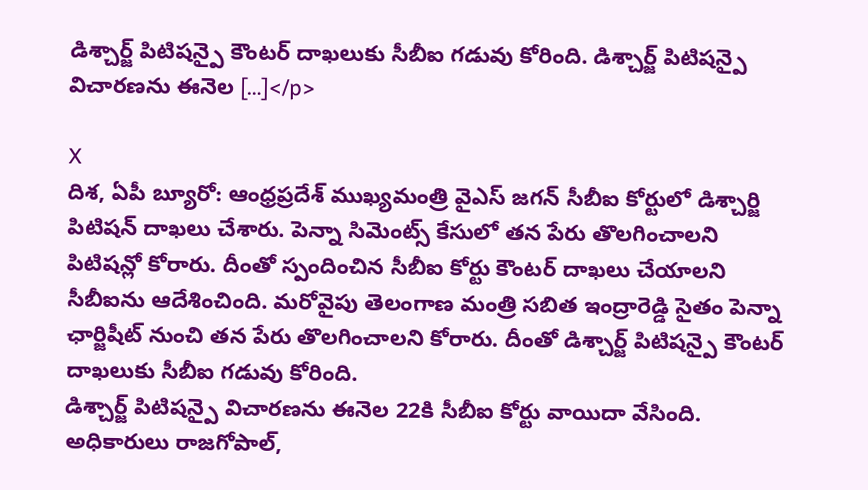డిశ్చార్జ్ పిటిషన్పై కౌంటర్ దాఖలుకు సీబీఐ గడువు కోరింది. డిశ్చార్జ్ పిటిషన్పై విచారణను ఈనెల […]</p>

X
దిశ, ఏపీ బ్యూరో: ఆంధ్రప్రదేశ్ ముఖ్యమంత్రి వైఎస్ జగన్ సీబీఐ కోర్టులో డిశ్చార్జి పిటిషన్ దాఖలు చేశారు. పెన్నా సిమెంట్స్ కేసులో తన పేరు తొలగించాలని పిటిషన్లో కోరారు. దీంతో స్పందించిన సీబీఐ కోర్టు కౌంటర్ దాఖలు చేయాలని సీబీఐను ఆదేశించింది. మరోవైపు తెలంగాణ మంత్రి సబిత ఇంద్రారెడ్డి సైతం పెన్నా ఛార్జిషీట్ నుంచి తన పేరు తొలగించాలని కోరారు. దీంతో డిశ్చార్జ్ పిటిషన్పై కౌంటర్ దాఖలుకు సీబీఐ గడువు కోరింది.
డిశ్చార్జ్ పిటిషన్పై విచారణను ఈనెల 22కి సీబీఐ కోర్టు వాయిదా వేసింది. అధికారులు రాజగోపాల్,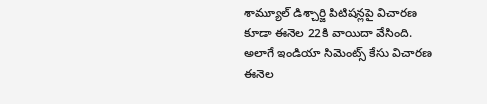శామ్యూల్ డిశ్చార్జి పిటిషన్లపై విచారణ కూడా ఈనెల 22కి వాయిదా వేసింది. అలాగే ఇండియా సిమెంట్స్ కేసు విచారణ ఈనెల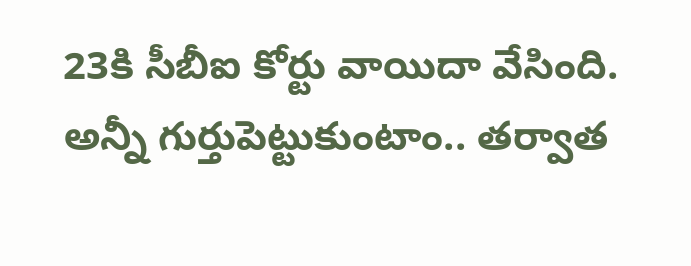23కి సీబీఐ కోర్టు వాయిదా వేసింది.
అన్నీ గుర్తుపెట్టుకుంటాం.. తర్వాత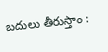బదులు తీరుస్తాం :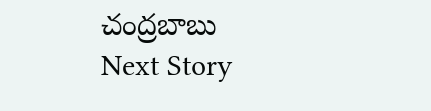చంద్రబాబు
Next Story